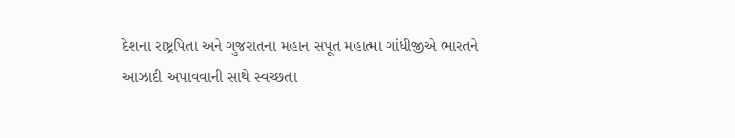દેશના રાષ્ટ્રપિતા અને ગુજરાતના મહાન સપૂત મહાત્મા ગાંધીજીએ ભારતને આઝાદી અપાવવાની સાથે સ્વચ્છતા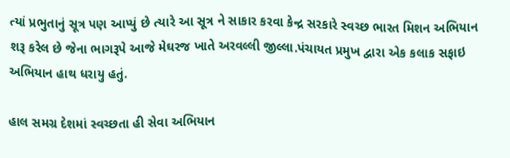ત્યાં પ્રભુતાનું સૂત્ર પણ આપ્યું છે ત્યારે આ સૂત્ર ને સાકાર કરવા કેન્દ્ર સરકારે સ્વચ્છ ભારત મિશન અભિયાન શરૂ કરેલ છે જેના ભાગરૂપે આજે મેઘરજ ખાતે અરવલ્લી જીલ્લા.પંચાયત પ્રમુખ દ્વારા એક કલાક સફાઇ અભિયાન હાથ ધરાયુ હતું.

હાલ સમગ્ર દેશમાં સ્વચ્છતા હી સેવા અભિયાન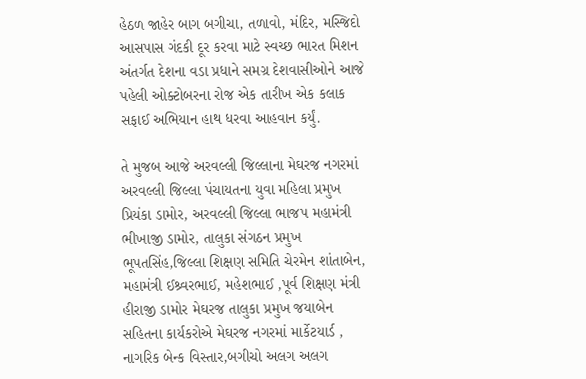હેઠળ જાહેર બાગ બગીચા, તળાવો, મંદિર, મસ્જિદો આસપાસ ગંદકી દૂર કરવા માટે સ્વચ્છ ભારત મિશન અંતર્ગત દેશના વડા પ્રધાને સમગ્ર દેશવાસીઓને આજે પહેલી ઓક્ટોબરના રોજ એક તારીખ એક કલાક સફાઈ અભિયાન હાથ ધરવા આહવાન કર્યું.

તે મુજબ આજે અરવલ્લી જિલ્લાના મેઘરજ નગરમાં અરવલ્લી જિલ્લા પંચાયતના યુવા મહિલા પ્રમુખ પ્રિયંકા ડામોર, અરવલ્લી જિલ્લા ભાજપ મહામંત્રી ભીખાજી ડામોર, તાલુકા સંગઠન પ્રમુખ ભૂપતસિંહ,જિલ્લા શિક્ષણ સમિતિ ચેરમેન શાંતાબેન, મહામંત્રી ઈશ્ર્વરભાઈ, મહેશભાઈ ,પૂર્વ શિક્ષણ મંત્રી હીરાજી ડામોર મેઘરજ તાલુકા પ્રમુખ જયાબેન સહિતના કાર્યકરોએ મેઘરજ નગરમાં માર્કેટયાર્ડ , નાગરિક બેન્ક વિસ્તાર,બગીચો અલગ અલગ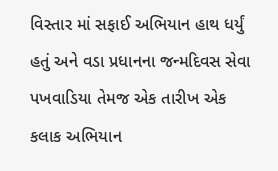વિસ્તાર માં સફાઈ અભિયાન હાથ ધર્યું હતું અને વડા પ્રધાનના જન્મદિવસ સેવા પખવાડિયા તેમજ એક તારીખ એક કલાક અભિયાન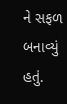ને સફળ બનાવ્યું હતું.